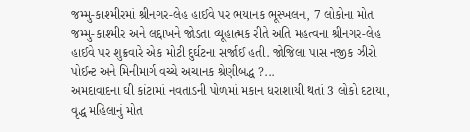જમ્મુ-કાશ્મીરમાં શ્રીનગર-લેહ હાઈવે પર ભયાનક ભૂસ્ખલન, 7 લોકોના મોત
જમ્મુ-કાશ્મીર અને લદ્દાખને જોડતા વ્યૂહાત્મક રીતે અતિ મહત્વના શ્રીનગર-લેહ હાઈવે પર શુક્રવારે એક મોટી દુર્ઘટના સર્જાઈ હતી. જોજિલા પાસ નજીક ઝીરો પોઈન્ટ અને મિનીમાર્ગ વચ્ચે અચાનક શ્રેણીબદ્ધ ?...
અમદાવાદના ઘી કાંટામાં નવતાડની પોળમાં મકાન ધરાશાયી થતાં 3 લોકો દટાયા, વૃદ્ધ મહિલાનું મોત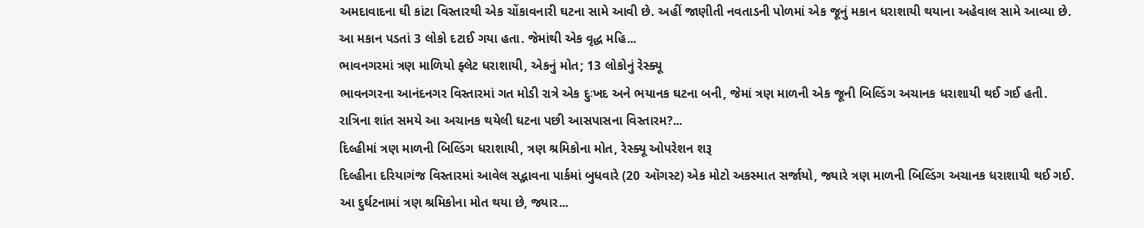અમદાવાદના ઘી કાંટા વિસ્તારથી એક ચોંકાવનારી ઘટના સામે આવી છે. અહીં જાણીતી નવતાડની પોળમાં એક જૂનું મકાન ધરાશાયી થયાના અહેવાલ સામે આવ્યા છે. આ મકાન પડતાં 3 લોકો દટાઈ ગયા હતા. જેમાંથી એક વૃદ્ધ મહિ...
ભાવનગરમાં ત્રણ માળિયો ફ્લેટ ધરાશાયી, એકનું મોત; 13 લોકોનું રેસ્ક્યૂ
ભાવનગરના આનંદનગર વિસ્તારમાં ગત મોડી રાત્રે એક દુઃખદ અને ભયાનક ઘટના બની, જેમાં ત્રણ માળની એક જૂની બિલ્ડિંગ અચાનક ધરાશાયી થઈ ગઈ હતી. રાત્રિના શાંત સમયે આ અચાનક થયેલી ઘટના પછી આસપાસના વિસ્તારમ?...
દિલ્હીમાં ત્રણ માળની બિલ્ડિંગ ધરાશાયી, ત્રણ શ્રમિકોના મોત, રેસ્ક્યૂ ઓપરેશન શરૂ
દિલ્હીના દરિયાગંજ વિસ્તારમાં આવેલ સદ્ભાવના પાર્કમાં બુધવારે (20 ઑગસ્ટ) એક મોટો અકસ્માત સર્જાયો, જ્યારે ત્રણ માળની બિલ્ડિંગ અચાનક ધરાશાયી થઈ ગઈ. આ દુર્ઘટનામાં ત્રણ શ્રમિકોના મોત થયા છે, જ્યાર...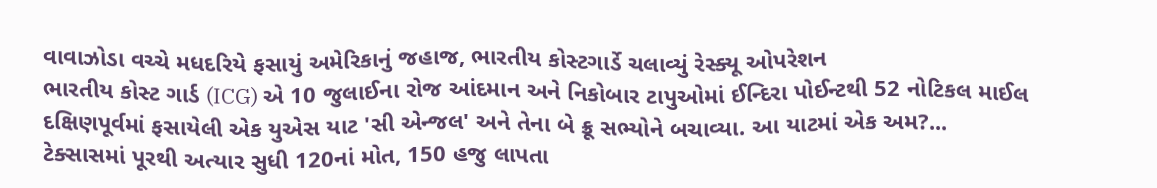વાવાઝોડા વચ્ચે મધદરિયે ફસાયું અમેરિકાનું જહાજ, ભારતીય કોસ્ટગાર્ડે ચલાવ્યું રેસ્ક્યૂ ઓપરેશન
ભારતીય કોસ્ટ ગાર્ડ (ICG) એ 10 જુલાઈના રોજ આંદમાન અને નિકોબાર ટાપુઓમાં ઈન્દિરા પોઈન્ટથી 52 નોટિકલ માઈલ દક્ષિણપૂર્વમાં ફસાયેલી એક યુએસ યાટ 'સી એન્જલ' અને તેના બે ક્રૂ સભ્યોને બચાવ્યા. આ યાટમાં એક અમ?...
ટેક્સાસમાં પૂરથી અત્યાર સુધી 120નાં મોત, 150 હજુ લાપતા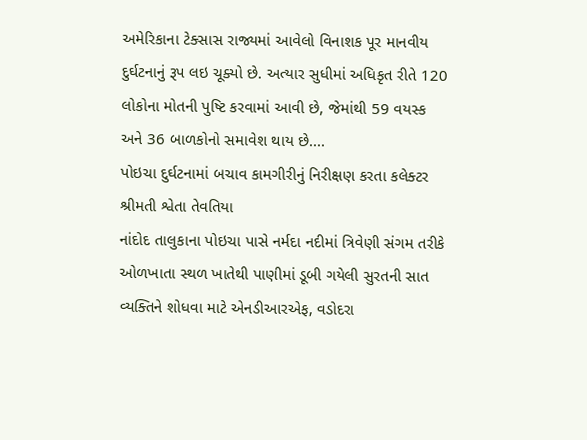અમેરિકાના ટેક્સાસ રાજ્યમાં આવેલો વિનાશક પૂર માનવીય દુર્ઘટનાનું રૂપ લઇ ચૂક્યો છે. અત્યાર સુધીમાં અધિકૃત રીતે 120 લોકોના મોતની પુષ્ટિ કરવામાં આવી છે, જેમાંથી 59 વયસ્ક અને 36 બાળકોનો સમાવેશ થાય છે....
પોઇચા દુર્ઘટનામાં બચાવ કામગીરીનું નિરીક્ષણ કરતા કલેક્ટર શ્રીમતી શ્વેતા તેવતિયા
નાંદોદ તાલુકાના પોઇચા પાસે નર્મદા નદીમાં ત્રિવેણી સંગમ તરીકે ઓળખાતા સ્થળ ખાતેથી પાણીમાં ડૂબી ગયેલી સુરતની સાત વ્યક્તિને શોધવા માટે એનડીઆરએફ, વડોદરા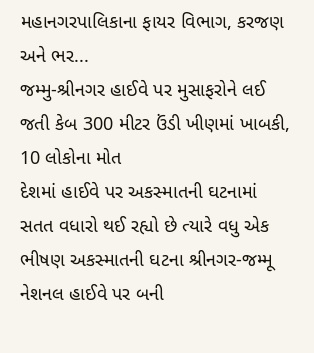મહાનગરપાલિકાના ફાયર વિભાગ, કરજણ અને ભર...
જમ્મુ-શ્રીનગર હાઈવે પર મુસાફરોને લઈ જતી કેબ 300 મીટર ઉંડી ખીણમાં ખાબકી, 10 લોકોના મોત
દેશમાં હાઈવે પર અકસ્માતની ઘટનામાં સતત વધારો થઈ રહ્યો છે ત્યારે વધુ એક ભીષણ અકસ્માતની ઘટના શ્રીનગર-જમ્મૂ નેશનલ હાઈવે પર બની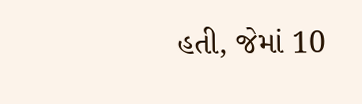હતી, જેમાં 10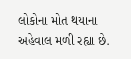લોકોના મોત થયાના અહેવાલ મળી રહ્યા છે.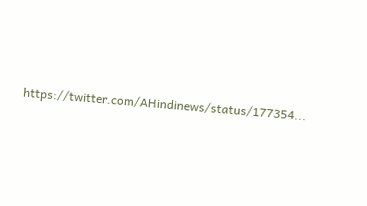https://twitter.com/AHindinews/status/177354...